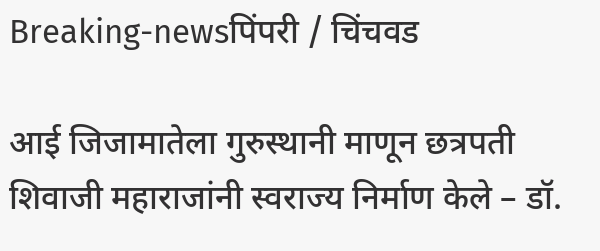Breaking-newsपिंपरी / चिंचवड

आई जिजामातेला गुरुस्थानी माणून छत्रपती शिवाजी महाराजांनी स्वराज्य निर्माण केले – डॉ.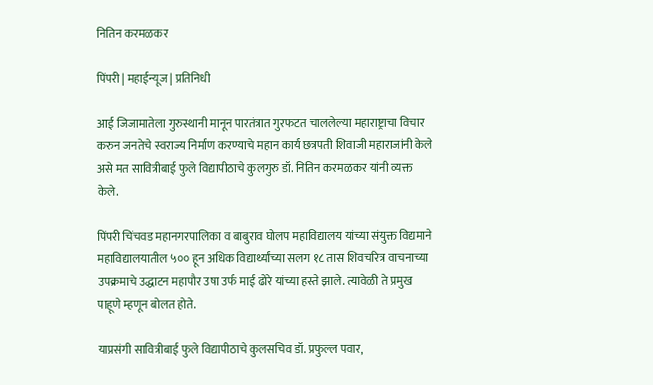नितिन करमळकर

पिंपरी | महाईन्यूज | प्रतिनिधी

आई जिजामातेला गुरुस्थानी मानून पारतंत्रात गुरफटत चाललेल्या महाराष्ट्राचा विचार करुन जनतेचे स्वराज्य निर्माण करण्याचे महान कार्य छत्रपती शिवाजी महाराजांनी केले असे मत सावित्रीबाई फुले विद्यापीठाचे कुलगुरु डॉ. नितिन करमळकर यांनी व्यक्त केले.

पिंपरी चिंचवड महानगरपालिका व बाबुराव घोलप महाविद्यालय यांच्या संयुक्त विद्यमाने महाविद्यालयातील ५०० हून अधिक विद्यार्थ्यांच्या सलग १८ तास शिवचरित्र वाचनाच्या उपक्रमाचे उद्धाटन महापौर उषा उर्फ माई ढोरे यांच्या हस्ते झाले. त्यावेळी ते प्रमुख पाहूणे म्हणून बोलत होते.

याप्रसंगी सावित्रीबाई फुले विद्यापीठाचे कुलसचिव डॉ. प्रफुल्ल पवार,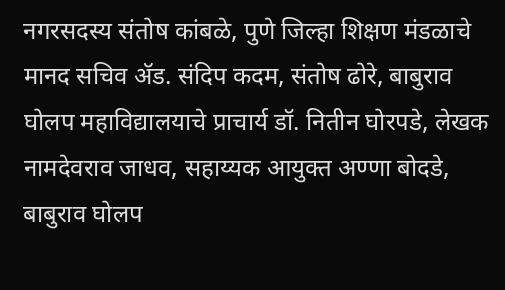नगरसदस्य संतोष कांबळे, पुणे जिल्हा शिक्षण मंडळाचे मानद सचिव ॲड. संदिप कदम, संतोष ढोरे, बाबुराव घोलप महाविद्यालयाचे प्राचार्य डॉ. नितीन घोरपडे, लेखक नामदेवराव जाधव, सहाय्यक आयुक्त अण्णा बोदडे, बाबुराव घोलप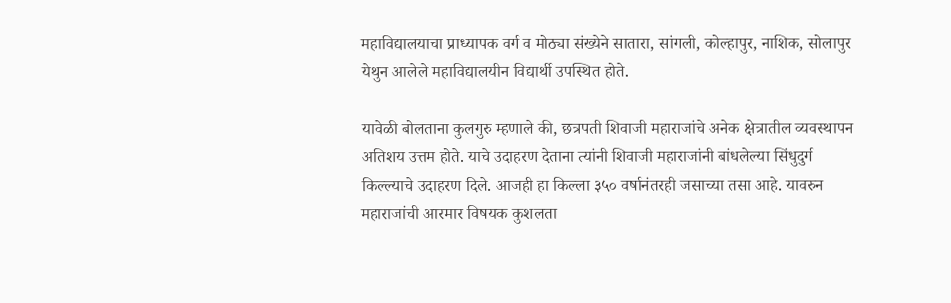महाविद्यालयाचा प्राध्यापक वर्ग व मोठ्या संख्येने सातारा, सांगली, कोल्हापुर, नाशिक, सोलापुर येथुन आलेले महाविद्यालयीन विद्यार्थी उपस्थित होते.

यावेळी बोलताना कुलगुरु म्हणाले की, छत्रपती शिवाजी महाराजांचे अनेक क्षेत्रातील व्यवस्थापन अतिशय उत्तम होते. याचे उदाहरण देताना त्यांनी शिवाजी महाराजांनी बांधलेल्या सिंधुदुर्ग किल्ल्याचे उदाहरण दिले. आजही हा किल्ला ३५० वर्षानंतरही जसाच्या तसा आहे. यावरुन महाराजांची आरमार विषयक कुशलता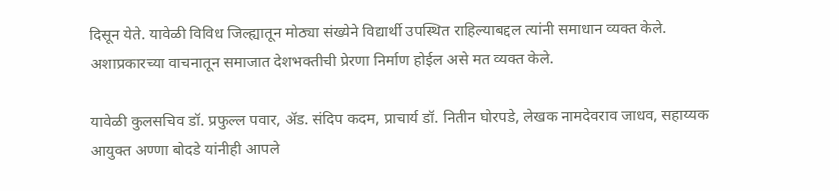दिसून येते. यावेळी विविध जिल्ह्यातून मोठ्या संख्येने विद्यार्थी उपस्थित राहिल्याबद्दल त्यांनी समाधान व्यक्त केले. अशाप्रकारच्या वाचनातून समाजात देशभक्तीची प्रेरणा निर्माण होईल असे मत व्यक्त केले.

यावेळी कुलसचिव डॉ. प्रफुल्ल पवार, ॲड. संदिप कदम, प्राचार्य डॉ. नितीन घोरपडे, लेखक नामदेवराव जाधव, सहाय्यक आयुक्त अण्णा बोदडे यांनीही आपले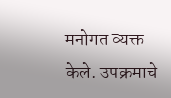मनोगत व्यक्त केले. उपक्रमाचे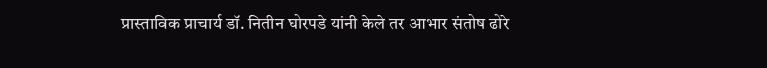प्रास्ताविक प्राचार्य डॉ. नितीन घोरपडे यांनी केले तर आभार संतोष ढोरे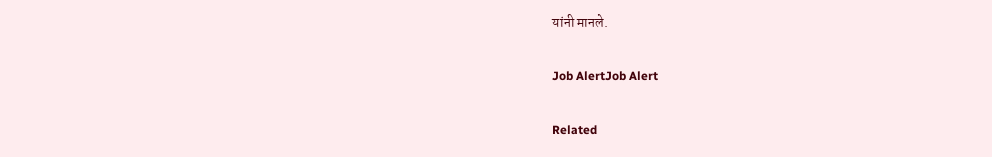यांनी मानले.

Job AlertJob Alert

Related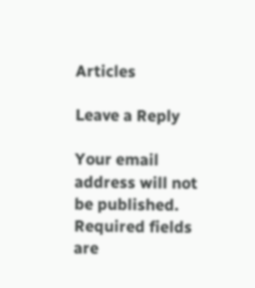Articles

Leave a Reply

Your email address will not be published. Required fields are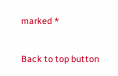marked *

Back to top button